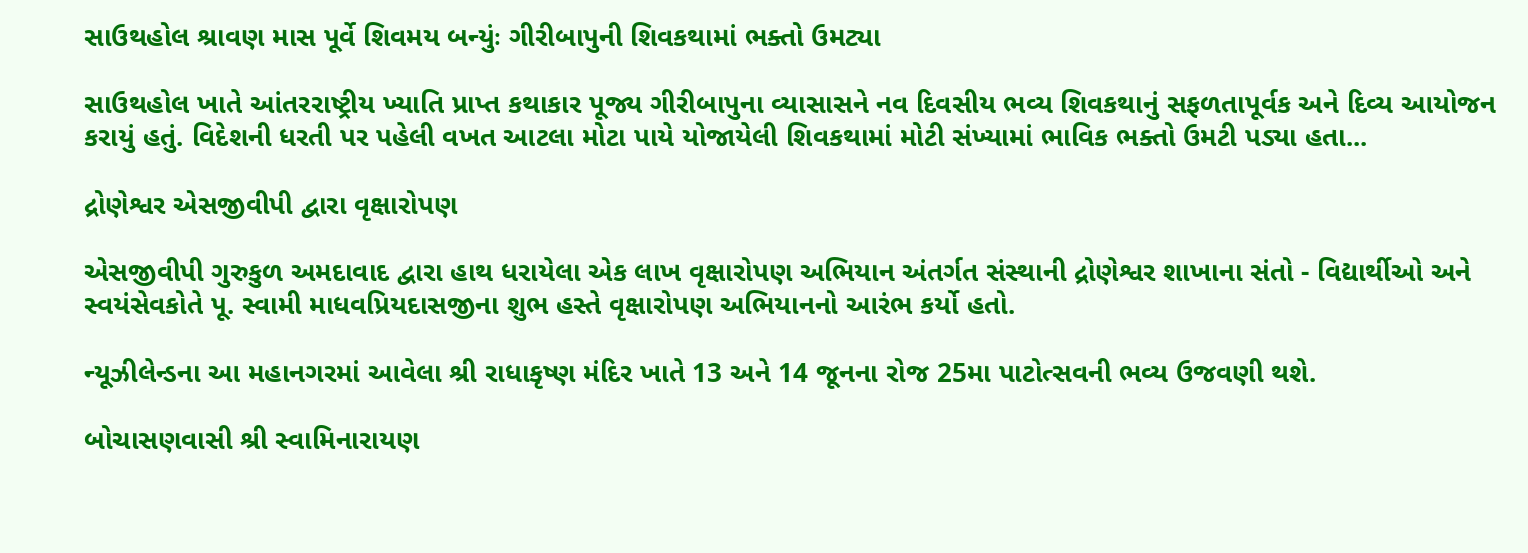સાઉથહોલ શ્રાવણ માસ પૂર્વે શિવમય બન્યુંઃ ગીરીબાપુની શિવકથામાં ભક્તો ઉમટ્યા

સાઉથહોલ ખાતે આંતરરાષ્ટ્રીય ખ્યાતિ પ્રાપ્ત કથાકાર પૂજ્ય ગીરીબાપુના વ્યાસાસને નવ દિવસીય ભવ્ય શિવકથાનું સફળતાપૂર્વક અને દિવ્ય આયોજન કરાયું હતું. વિદેશની ધરતી પર પહેલી વખત આટલા મોટા પાયે યોજાયેલી શિવકથામાં મોટી સંખ્યામાં ભાવિક ભક્તો ઉમટી પડ્યા હતા...

દ્રોણેશ્વર એસજીવીપી દ્વારા વૃક્ષારોપણ

એસજીવીપી ગુરુકુળ અમદાવાદ દ્વારા હાથ ધરાયેલા એક લાખ વૃક્ષારોપણ અભિયાન અંતર્ગત સંસ્થાની દ્રોણેશ્વર શાખાના સંતો - વિદ્યાર્થીઓ અને સ્વયંસેવકોતે પૂ. સ્વામી માધવપ્રિયદાસજીના શુભ હસ્તે વૃક્ષારોપણ અભિયાનનો આરંભ કર્યો હતો.

ન્યૂઝીલેન્ડના આ મહાનગરમાં આવેલા શ્રી રાધાકૃષ્ણ મંદિર ખાતે 13 અને 14 જૂનના રોજ 25મા પાટોત્સવની ભવ્ય ઉજવણી થશે.

બોચાસણવાસી શ્રી સ્વામિનારાયણ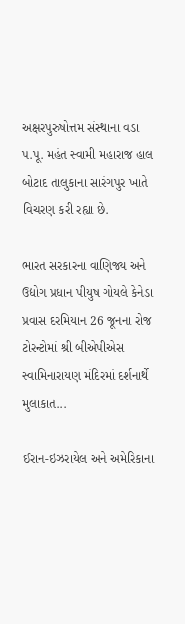અક્ષરપુરુષોત્તમ સંસ્થાના વડા પ.પૂ. મહંત સ્વામી મહારાજ હાલ બોટાદ તાલુકાના સારંગપુર ખાતે વિચરણ કરી રહ્યા છે.

ભારત સરકારના વાણિજ્ય અને ઉદ્યોગ પ્રધાન પીયુષ ગોયલે કેનેડા પ્રવાસ દરમિયાન 26 જૂનના રોજ ટોરન્ટોમાં શ્રી બીએપીએસ સ્વામિનારાયણ મંદિરમાં દર્શનાર્થે મુલાકાત...

ઈરાન-ઇઝરાયેલ અને અમેરિકાના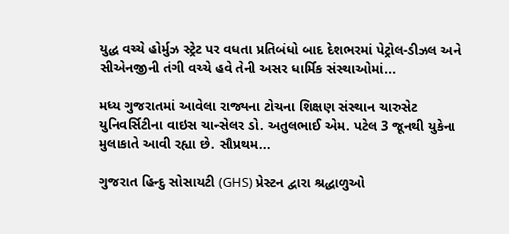યુદ્ધ વચ્ચે હોર્મુઝ સ્ટ્રેટ પર વધતા પ્રતિબંધો બાદ દેશભરમાં પેટ્રોલ-ડીઝલ અને સીએનજીની તંગી વચ્ચે હવે તેની અસર ધાર્મિક સંસ્થાઓમાં...

મધ્ય ગુજરાતમાં આવેલા રાજ્યના ટોચના શિક્ષણ સંસ્થાન ચારુસેટ યુનિવર્સિટીના વાઇસ ચાન્સેલર ડો. અતુલભાઈ એમ. પટેલ 3 જૂનથી યુકેના મુલાકાતે આવી રહ્યા છે. સૌપ્રથમ...

ગુજરાત હિન્દુ સોસાયટી (GHS) પ્રેસ્ટન દ્વારા શ્રદ્ધાળુઓ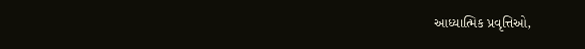આધ્યાત્મિક પ્રવૃત્તિઓ,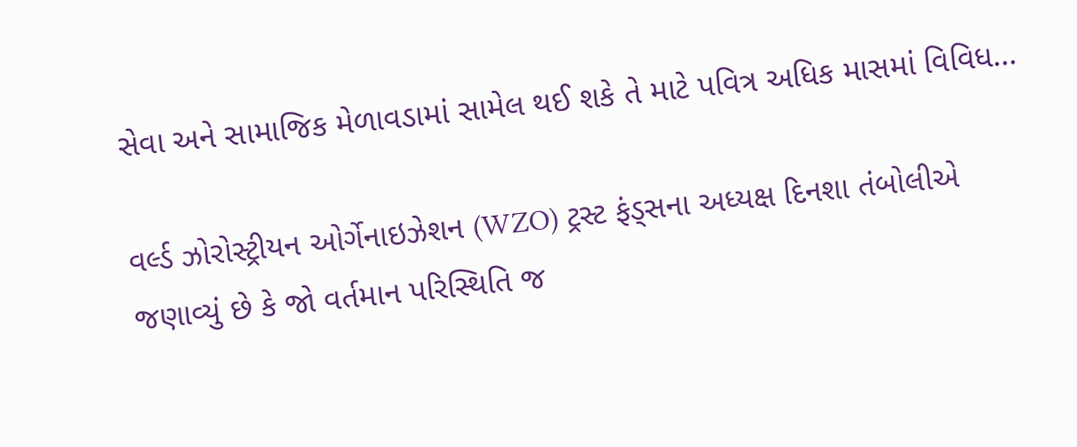સેવા અને સામાજિક મેળાવડામાં સામેલ થઈ શકે તે માટે પવિત્ર અધિક માસમાં વિવિધ...

વર્લ્ડ ઝોરોસ્ટ્રીયન ઓર્ગેનાઇઝેશન (WZO) ટ્રસ્ટ ફંડ્સના અધ્યક્ષ દિનશા તંબોલીએ જણાવ્યું છે કે જો વર્તમાન પરિસ્થિતિ જ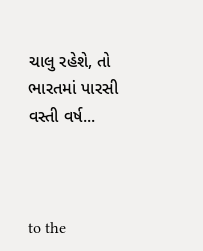ચાલુ રહેશે, તો ભારતમાં પારસી વસ્તી વર્ષ...



to the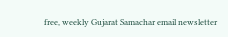free, weekly Gujarat Samachar email newsletter